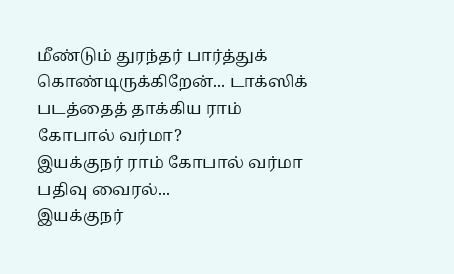மீண்டும் துரந்தர் பார்த்துக் கொண்டிருக்கிறேன்... டாக்ஸிக் படத்தைத் தாக்கிய ராம் கோபால் வர்மா?
இயக்குநர் ராம் கோபால் வர்மா பதிவு வைரல்...
இயக்குநர்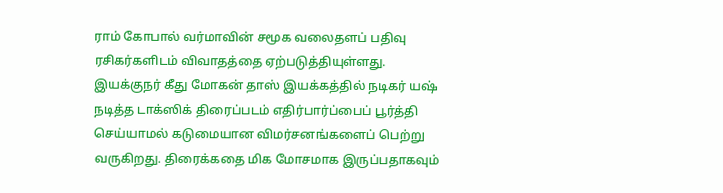ராம் கோபால் வர்மாவின் சமூக வலைதளப் பதிவு ரசிகர்களிடம் விவாதத்தை ஏற்படுத்தியுள்ளது.
இயக்குநர் கீது மோகன் தாஸ் இயக்கத்தில் நடிகர் யஷ் நடித்த டாக்ஸிக் திரைப்படம் எதிர்பார்ப்பைப் பூர்த்தி செய்யாமல் கடுமையான விமர்சனங்களைப் பெற்று வருகிறது. திரைக்கதை மிக மோசமாக இருப்பதாகவும்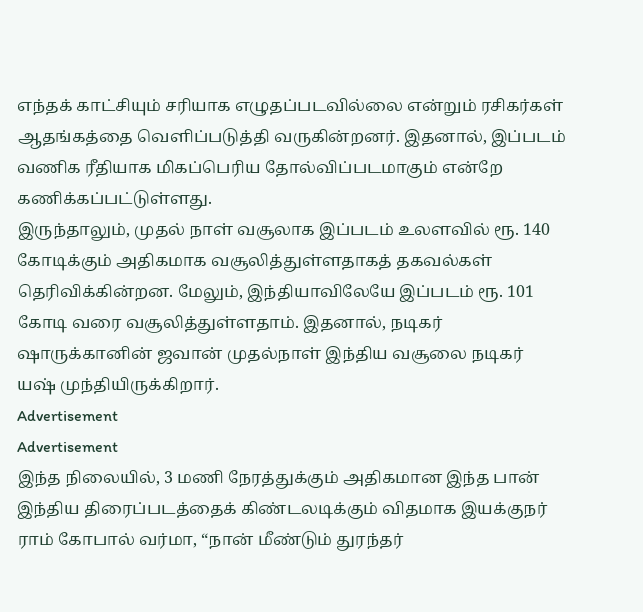எந்தக் காட்சியும் சரியாக எழுதப்படவில்லை என்றும் ரசிகர்கள் ஆதங்கத்தை வெளிப்படுத்தி வருகின்றனர். இதனால், இப்படம் வணிக ரீதியாக மிகப்பெரிய தோல்விப்படமாகும் என்றே கணிக்கப்பட்டுள்ளது.
இருந்தாலும், முதல் நாள் வசூலாக இப்படம் உலளவில் ரூ. 140 கோடிக்கும் அதிகமாக வசூலித்துள்ளதாகத் தகவல்கள் தெரிவிக்கின்றன. மேலும், இந்தியாவிலேயே இப்படம் ரூ. 101 கோடி வரை வசூலித்துள்ளதாம். இதனால், நடிகர் ஷாருக்கானின் ஜவான் முதல்நாள் இந்திய வசூலை நடிகர் யஷ் முந்தியிருக்கிறார்.
Advertisement
Advertisement
இந்த நிலையில், 3 மணி நேரத்துக்கும் அதிகமான இந்த பான் இந்திய திரைப்படத்தைக் கிண்டலடிக்கும் விதமாக இயக்குநர் ராம் கோபால் வர்மா, “நான் மீண்டும் துரந்தர்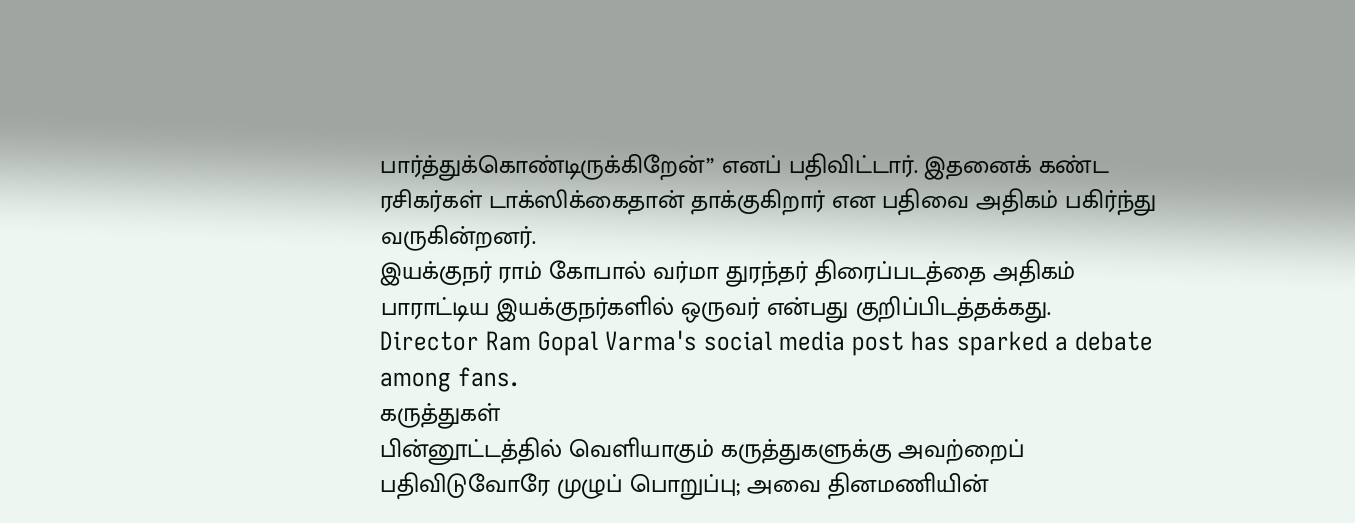பார்த்துக்கொண்டிருக்கிறேன்” எனப் பதிவிட்டார். இதனைக் கண்ட ரசிகர்கள் டாக்ஸிக்கைதான் தாக்குகிறார் என பதிவை அதிகம் பகிர்ந்து வருகின்றனர்.
இயக்குநர் ராம் கோபால் வர்மா துரந்தர் திரைப்படத்தை அதிகம் பாராட்டிய இயக்குநர்களில் ஒருவர் என்பது குறிப்பிடத்தக்கது.
Director Ram Gopal Varma's social media post has sparked a debate among fans.
கருத்துகள்
பின்னூட்டத்தில் வெளியாகும் கருத்துகளுக்கு அவற்றைப் பதிவிடுவோரே முழுப் பொறுப்பு; அவை தினமணியின்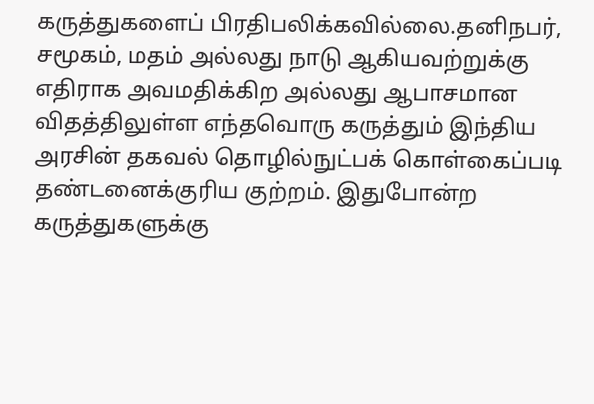கருத்துகளைப் பிரதிபலிக்கவில்லை.தனிநபர், சமூகம், மதம் அல்லது நாடு ஆகியவற்றுக்கு எதிராக அவமதிக்கிற அல்லது ஆபாசமான விதத்திலுள்ள எந்தவொரு கருத்தும் இந்திய அரசின் தகவல் தொழில்நுட்பக் கொள்கைப்படி தண்டனைக்குரிய குற்றம். இதுபோன்ற கருத்துகளுக்கு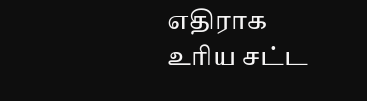எதிராக உரிய சட்ட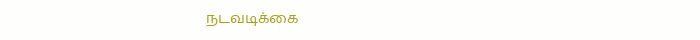நடவடிக்கை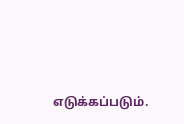எடுக்கப்படும்.